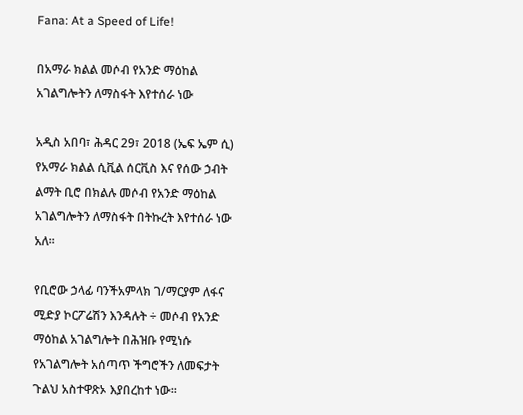Fana: At a Speed of Life!

በአማራ ክልል መሶብ የአንድ ማዕከል አገልግሎትን ለማስፋት እየተሰራ ነው

አዲስ አበባ፣ ሕዳር 29፣ 2018 (ኤፍ ኤም ሲ) የአማራ ክልል ሲቪል ሰርቪስ እና የሰው ኃብት ልማት ቢሮ በክልሉ መሶብ የአንድ ማዕከል አገልግሎትን ለማስፋት በትኩረት እየተሰራ ነው አለ፡፡

የቢሮው ኃላፊ ባንችአምላክ ገ/ማርያም ለፋና ሚድያ ኮርፖሬሽን እንዳሉት ÷ መሶብ የአንድ ማዕከል አገልግሎት በሕዝቡ የሚነሱ የአገልግሎት አሰጣጥ ችግሮችን ለመፍታት ጉልህ አስተዋጽኦ እያበረከተ ነው፡፡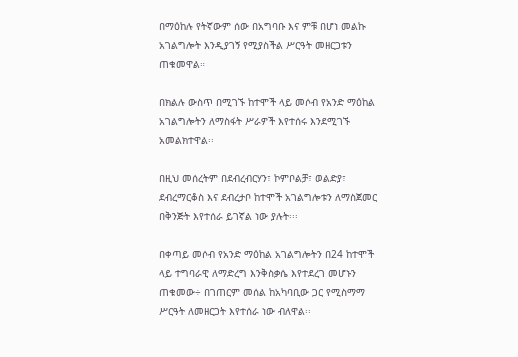በማዕከሉ የትኛውም ሰው በአግባቡ እና ምቹ በሆነ መልኩ አገልግሎት እንዲያገኝ የሚያስችል ሥርዓት መዘርጋቱን ጠቁመዋል።

በክልሉ ውስጥ በሚገኙ ከተሞች ላይ መሶብ የአንድ ማዕከል አገልግሎትን ለማስፋት ሥራዎች እየተሰሩ እንደሚገኙ አመልክተዋል፡፡

በዚህ መሰረትም በደብረብርሃን፣ ኮምቦልቻ፣ ወልድያ፣ ደብረማርቆስ እና ደብረታቦ ከተሞች አገልግሎቱን ለማስጀመር በቅንጅት እየተሰራ ይገኛል ነው ያሉት፡፡፡

በቀጣይ መሶብ የአንድ ማዕከል አገልግሎትን በ24 ከተሞች ላይ ተግባራዊ ለማድረግ እንቅስቃሴ እየተደረገ መሆኑን ጠቁመው÷ በገጠርም መሰል ከአካባቢው ጋር የሚስማማ ሥርዓት ለመዘርጋት እየተሰራ ነው ብለዋል፡፡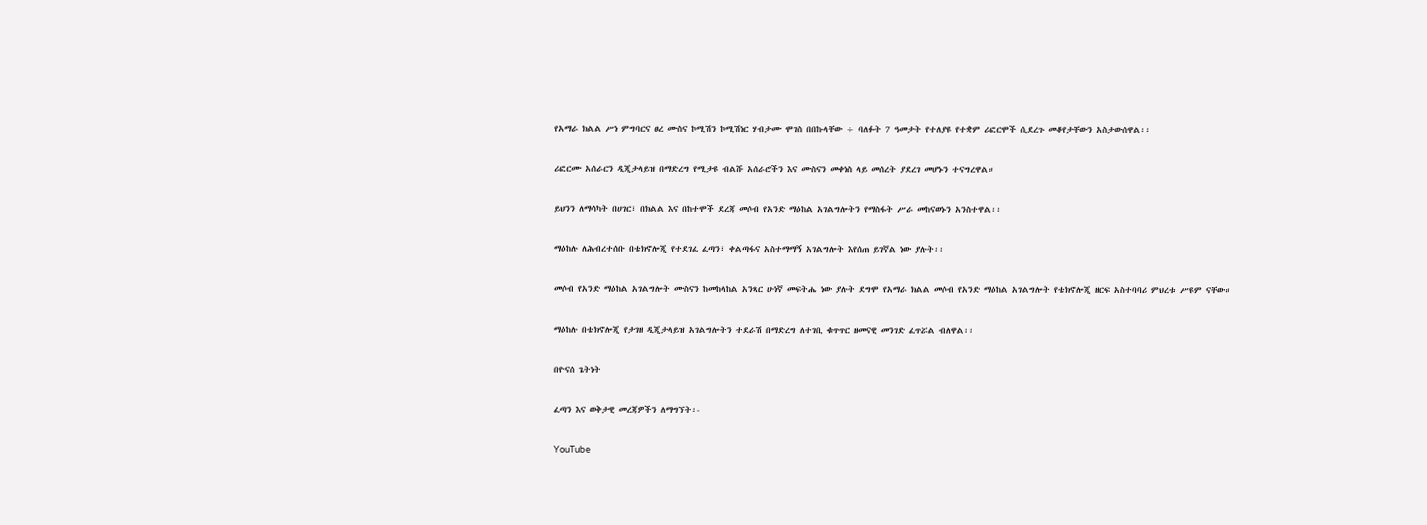የአማራ ክልል ሥነ ምግባርና ፀረ ሙስና ኮሚሽን ኮሚሽነር ሃብታሙ ሞገስ በበኩላቸው ÷ ባለፉት 7 ዓመታት የተለያዩ የተቋም ሪፎርሞች ሲደረጉ መቆየታቸውን አስታውሰዋል፡፡

ሪፎርሙ አሰራርን ዲጂታላይዝ በማድረግ የሚታዩ ብልሹ አሰራሮችን እና ሙስናን መቀነስ ላይ መሰረት ያደረገ መሆኑን ተናግረዋል።

ይህንን ለማሳካት በሀገር፣ በክልል እና በከተሞች ደረጃ መሶብ የአንድ ማዕከል አገልግሎትን የማስፋት ሥራ መከናወኑን አንስተዋል፡፡

ማዕከሉ ለሕብረተሰቡ በቴክኖሎጂ የተደገፈ ፈጣን፣ ቀልጣፋና አስተማማኝ አገልግሎት እየሰጠ ይገኛል ነው ያሉት፡፡

መሶብ የአንድ ማዕከል አገልግሎት ሙስናን ከመከላከል አንጻር ሁነኛ መፍትሔ ነው ያሉት ደግሞ የአማራ ክልል መሶብ የአንድ ማዕከል አገልግሎት የቴክኖሎጂ ዘርፍ አስተባባሪ ምህረቱ ሥዩም ናቸው።

ማዕከሉ በቴክኖሎጂ የታገዘ ዲጂታላይዝ አገልግሎትን ተደራሽ በማድረግ ለተገቢ ቁጥጥር ዘመናዊ መንገድ ፈጥሯል ብለዋል፡፡

በዮናሰ ጌትነት

ፈጣን እና ወቅታዊ መረጃዎችን ለማግኘት፡-

YouTube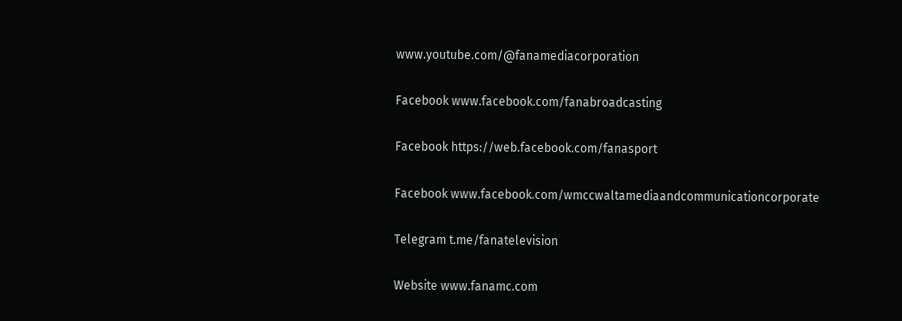www.youtube.com/@fanamediacorporation

Facebook www.facebook.com/fanabroadcasting

Facebook https://web.facebook.com/fanasport

Facebook www.facebook.com/wmccwaltamediaandcommunicationcorporate

Telegram t.me/fanatelevision

Website www.fanamc.com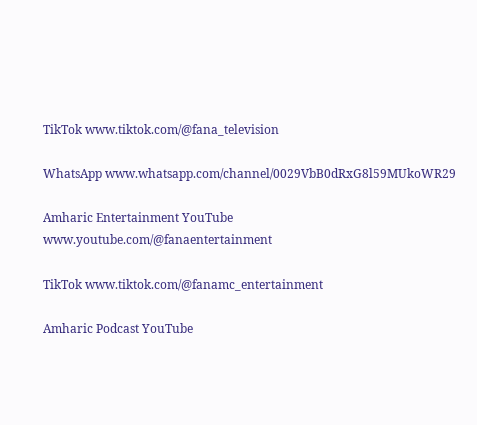TikTok www.tiktok.com/@fana_television

WhatsApp www.whatsapp.com/channel/0029VbB0dRxG8l59MUkoWR29

Amharic Entertainment YouTube www.youtube.com/@fanaentertainment

TikTok www.tiktok.com/@fanamc_entertainment

Amharic Podcast YouTube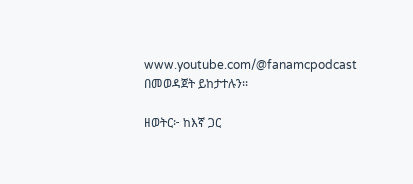www.youtube.com/@fanamcpodcast በመወዳጀት ይከታተሉን፡፡

ዘወትር፦ ከእኛ ጋር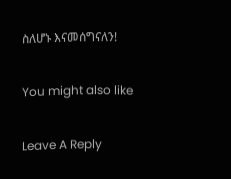ስለሆኑ እናመሰግናለን!

You might also like

Leave A Reply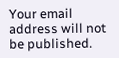Your email address will not be published.